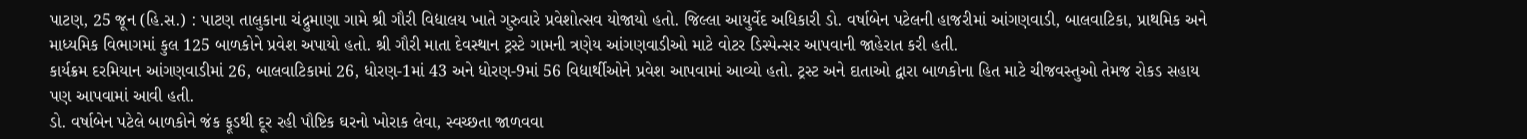પાટણ, 25 જૂન (હિ.સ.) : પાટણ તાલુકાના ચંદ્રુમાણા ગામે શ્રી ગૌરી વિદ્યાલય ખાતે ગુરુવારે પ્રવેશોત્સવ યોજાયો હતો. જિલ્લા આયુર્વેદ અધિકારી ડો. વર્ષાબેન પટેલની હાજરીમાં આંગણવાડી, બાલવાટિકા, પ્રાથમિક અને માધ્યમિક વિભાગમાં કુલ 125 બાળકોને પ્રવેશ અપાયો હતો. શ્રી ગૌરી માતા દેવસ્થાન ટ્રસ્ટે ગામની ત્રણેય આંગણવાડીઓ માટે વોટર ડિસ્પેન્સર આપવાની જાહેરાત કરી હતી.
કાર્યક્રમ દરમિયાન આંગણવાડીમાં 26, બાલવાટિકામાં 26, ધોરણ-1માં 43 અને ધોરણ-9માં 56 વિદ્યાર્થીઓને પ્રવેશ આપવામાં આવ્યો હતો. ટ્રસ્ટ અને દાતાઓ દ્વારા બાળકોના હિત માટે ચીજવસ્તુઓ તેમજ રોકડ સહાય પણ આપવામાં આવી હતી.
ડો. વર્ષાબેન પટેલે બાળકોને જંક ફૂડથી દૂર રહી પૌષ્ટિક ઘરનો ખોરાક લેવા, સ્વચ્છતા જાળવવા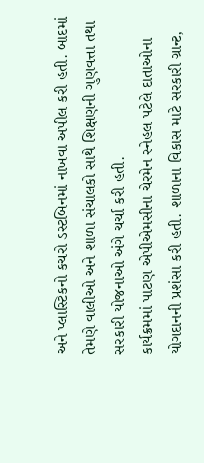અને પ્લાસ્ટિકનો કચરો ડસ્ટબિનમાં નાખવા અપીલ કરી હતી. બાદમાં તેમણે વાલીઓ અને શાળા સંચાલકો સાથે શિક્ષણની ગુણવત્તા તથા સરકારી યોજનાઓ અંગે ચર્ચા કરી હતી.
કાર્યક્રમમાં પાટણ એપીએમસીના ચેરમેન સ્નેહલ પટેલે દાતાઓના યોગદાનની પ્રશંસા કરી હતી. શાળાના વિકાસ માટે સરકારી ગ્રાન્ટ,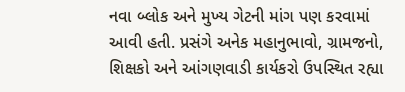નવા બ્લોક અને મુખ્ય ગેટની માંગ પણ કરવામાં આવી હતી. પ્રસંગે અનેક મહાનુભાવો, ગ્રામજનો, શિક્ષકો અને આંગણવાડી કાર્યકરો ઉપસ્થિત રહ્યા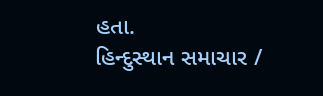હતા.
હિન્દુસ્થાન સમાચાર /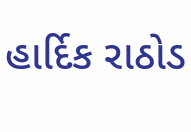હાર્દિક રાઠોડ